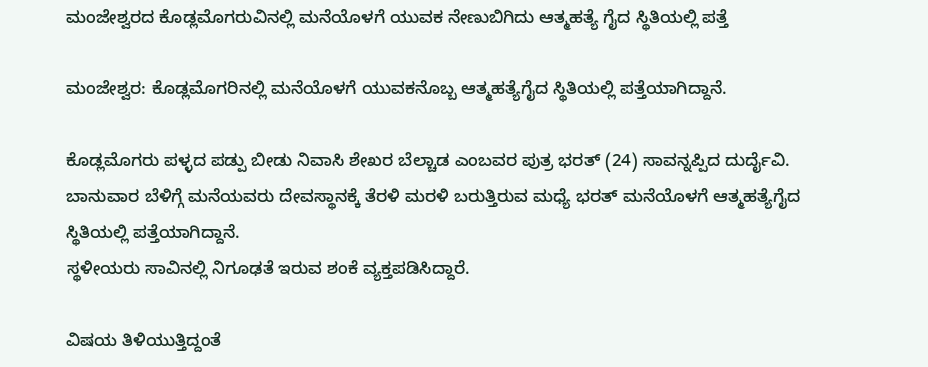ಮಂಜೇಶ್ವರದ ಕೊಡ್ಲಮೊಗರುವಿನಲ್ಲಿ ಮನೆಯೊಳಗೆ ಯುವಕ ನೇಣುಬಿಗಿದು ಆತ್ಮಹತ್ಯೆ ಗೈದ ಸ್ಥಿತಿಯಲ್ಲಿ ಪತ್ತೆ

ಮಂಜೇಶ್ವರ: ಕೊಡ್ಲಮೊಗರಿನಲ್ಲಿ ಮನೆಯೊಳಗೆ ಯುವಕನೊಬ್ಬ ಆತ್ಮಹತ್ಯೆಗೈದ ಸ್ಥಿತಿಯಲ್ಲಿ ಪತ್ತೆಯಾಗಿದ್ದಾನೆ.

ಕೊಡ್ಲಮೊಗರು ಪಳ್ಳದ ಪಡ್ಪು ಬೀಡು ನಿವಾಸಿ ಶೇಖರ ಬೆಲ್ಚಾಡ ಎಂಬವರ ಪುತ್ರ ಭರತ್ (24) ಸಾವನ್ನಪ್ಪಿದ ದುರ್ದೈವಿ.
ಬಾನುವಾರ ಬೆಳಿಗ್ಗೆ ಮನೆಯವರು ದೇವಸ್ಥಾನಕ್ಕೆ ತೆರಳಿ ಮರಳಿ ಬರುತ್ತಿರುವ ಮಧ್ಯೆ ಭರತ್ ಮನೆಯೊಳಗೆ ಆತ್ಮಹತ್ಯೆಗೈದ ಸ್ಥಿತಿಯಲ್ಲಿ ಪತ್ತೆಯಾಗಿದ್ದಾನೆ.
ಸ್ಥಳೀಯರು ಸಾವಿನಲ್ಲಿ ನಿಗೂಢತೆ ಇರುವ ಶಂಕೆ ವ್ಯಕ್ತಪಡಿಸಿದ್ದಾರೆ.

ವಿಷಯ ತಿಳಿಯುತ್ತಿದ್ದಂತೆ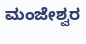ಮಂಜೇಶ್ವರ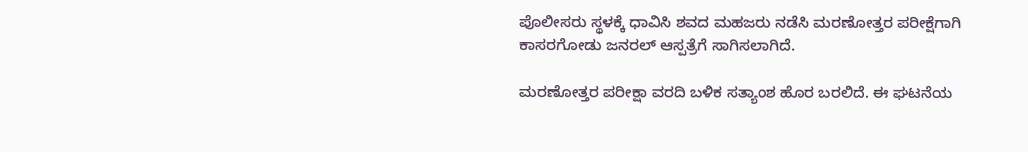ಪೊಲೀಸರು ಸ್ಥಳಕ್ಕೆ ಧಾವಿಸಿ ಶವದ ಮಹಜರು ನಡೆಸಿ ಮರಣೋತ್ತರ ಪರೀಕ್ಷೆಗಾಗಿ ಕಾಸರಗೋಡು ಜನರಲ್ ಆಸ್ಪತ್ರೆಗೆ ಸಾಗಿಸಲಾಗಿದೆ.

ಮರಣೋತ್ತರ ಪರೀಕ್ಷಾ ವರದಿ ಬಳಿಕ ಸತ್ಯಾಂಶ ಹೊರ ಬರಲಿದೆ. ಈ ಘಟನೆಯ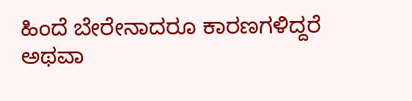ಹಿಂದೆ ಬೇರೇನಾದರೂ ಕಾರಣಗಳಿದ್ದರೆ ಅಥವಾ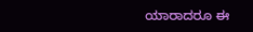ಯಾರಾದರೂ ಈ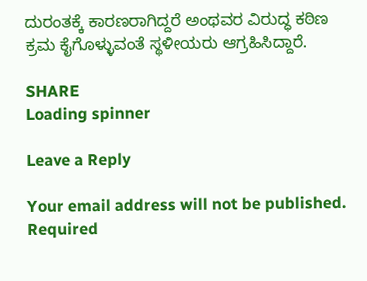ದುರಂತಕ್ಕೆ ಕಾರಣರಾಗಿದ್ದರೆ ಅಂಥವರ ವಿರುದ್ಧ ಕಠಿಣ ಕ್ರಮ ಕೈಗೊಳ್ಳುವಂತೆ ಸ್ಥಳೀಯರು ಆಗ್ರಹಿಸಿದ್ದಾರೆ.

SHARE
Loading spinner

Leave a Reply

Your email address will not be published. Required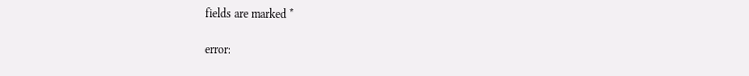fields are marked *

error: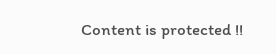Content is protected !!